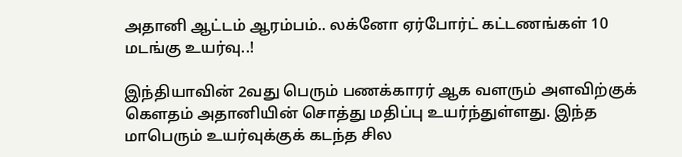அதானி ஆட்டம் ஆரம்பம்.. லக்னோ ஏர்போர்ட் கட்டணங்கள் 10 மடங்கு உயர்வு..!

இந்தியாவின் 2வது பெரும் பணக்காரர் ஆக வளரும் அளவிற்குக் கௌதம் அதானியின் சொத்து மதிப்பு உயர்ந்துள்ளது. இந்த மாபெரும் உயர்வுக்குக் கடந்த சில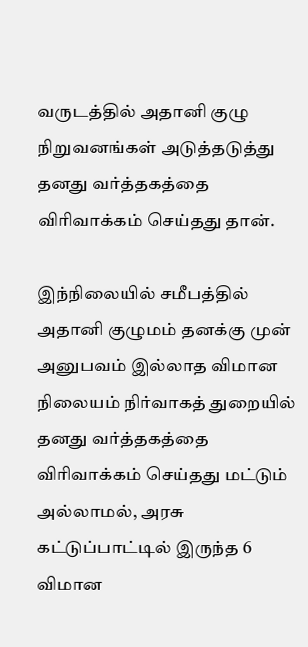வருடத்தில் அதானி குழு நிறுவனங்கள் அடுத்தடுத்து தனது வர்த்தகத்தை விரிவாக்கம் செய்தது தான்.

இந்நிலையில் சமீபத்தில் அதானி குழுமம் தனக்கு முன் அனுபவம் இல்லாத விமான நிலையம் நிர்வாகத் துறையில் தனது வர்த்தகத்தை விரிவாக்கம் செய்தது மட்டும் அல்லாமல், அரசு கட்டுப்பாட்டில் இருந்த 6 விமான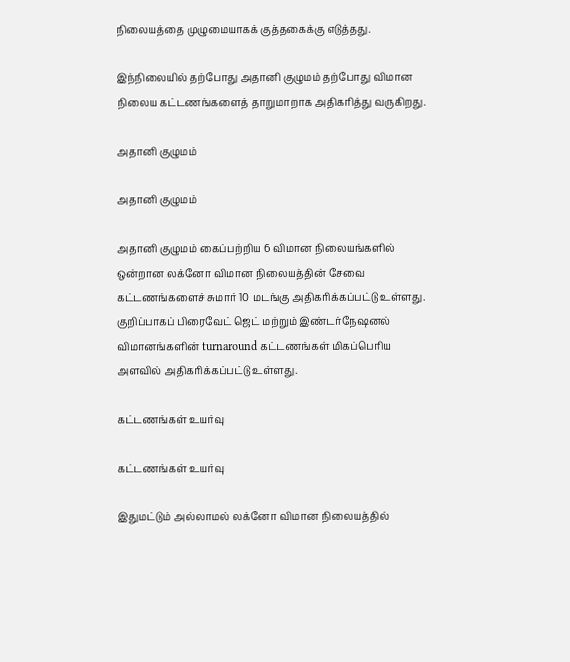நிலையத்தை முழுமையாகக் குத்தகைக்கு எடுத்தது.

இந்நிலையில் தற்போது அதானி குழுமம் தற்போது விமான நிலைய கட்டணங்களைத் தாறுமாறாக அதிகரித்து வருகிறது.

அதானி குழுமம்

அதானி குழுமம்

அதானி குழுமம் கைப்பற்றிய 6 விமான நிலையங்களில் ஒன்றான லக்னோ விமான நிலையத்தின் சேவை கட்டணங்களைச் சுமார் 10 மடங்கு அதிகரிக்கப்பட்டு உள்ளது. குறிப்பாகப் பிரைவேட் ஜெட் மற்றும் இண்டர்நேஷனல் விமானங்களின் turnaround கட்டணங்கள் மிகப்பெரிய அளவில் அதிகரிக்கப்பட்டு உள்ளது.

கட்டணங்கள் உயர்வு

கட்டணங்கள் உயர்வு

இதுமட்டும் அல்லாமல் லக்னோ விமான நிலையத்தில்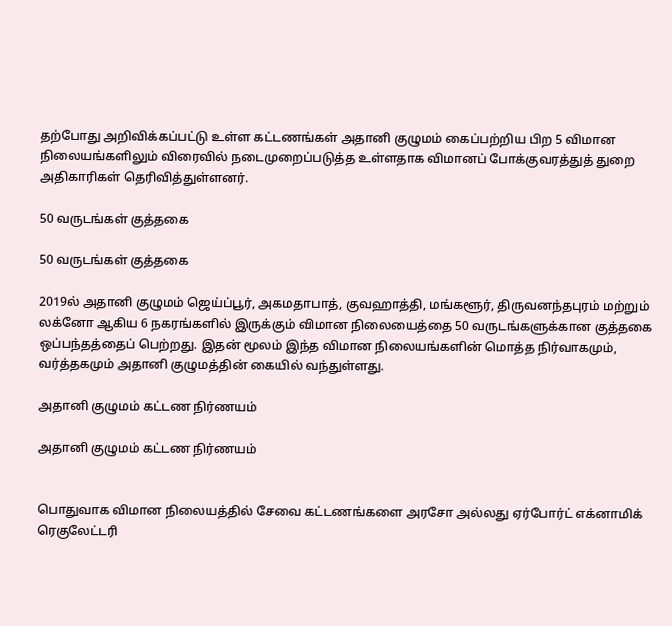தற்போது அறிவிக்கப்பட்டு உள்ள கட்டணங்கள் அதானி குழுமம் கைப்பற்றிய பிற 5 விமான நிலையங்களிலும் விரைவில் நடைமுறைப்படுத்த உள்ளதாக விமானப் போக்குவரத்துத் துறை அதிகாரிகள் தெரிவித்துள்ளனர்.

50 வருடங்கள் குத்தகை

50 வருடங்கள் குத்தகை

2019ல் அதானி குழுமம் ஜெய்ப்பூர், அகமதாபாத், குவஹாத்தி, மங்களூர், திருவனந்தபுரம் மற்றும் லக்னோ ஆகிய 6 நகரங்களில் இருக்கும் விமான நிலையைத்தை 50 வருடங்களுக்கான குத்தகை ஒப்பந்தத்தைப் பெற்றது. இதன் மூலம் இந்த விமான நிலையங்களின் மொத்த நிர்வாகமும், வர்த்தகமும் அதானி குழுமத்தின் கையில் வந்துள்ளது.

அதானி குழுமம் கட்டண நிர்ணயம்

அதானி குழுமம் கட்டண நிர்ணயம்


பொதுவாக விமான நிலையத்தில் சேவை கட்டணங்களை அரசோ அல்லது ஏர்போர்ட் எக்னாமிக் ரெகுலேட்டரி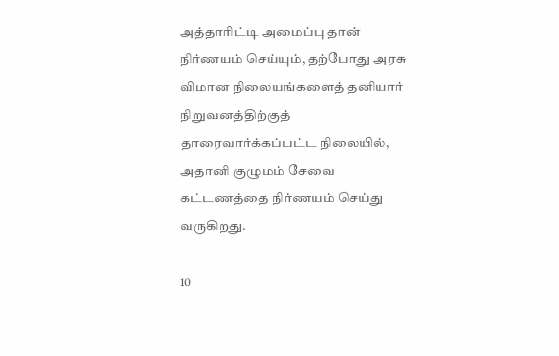அத்தாரிட்டி அமைப்பு தான் நிர்ணயம் செய்யும், தற்போது அரசு விமான நிலையங்களைத் தனியார் நிறுவனத்திற்குத் தாரைவார்க்கப்பட்ட நிலையில், அதானி குழுமம் சேவை கட்டணத்தை நிர்ணயம் செய்து வருகிறது.

10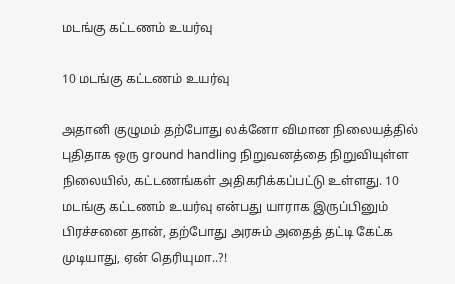மடங்கு கட்டணம் உயர்வு

10 மடங்கு கட்டணம் உயர்வு

அதானி குழுமம் தற்போது லக்னோ விமான நிலையத்தில் புதிதாக ஒரு ground handling நிறுவனத்தை நிறுவியுள்ள நிலையில், கட்டணங்கள் அதிகரிக்கப்பட்டு உள்ளது. 10 மடங்கு கட்டணம் உயர்வு என்பது யாராக இருப்பினும் பிரச்சனை தான், தற்போது அரசும் அதைத் தட்டி கேட்க முடியாது, ஏன் தெரியுமா..?!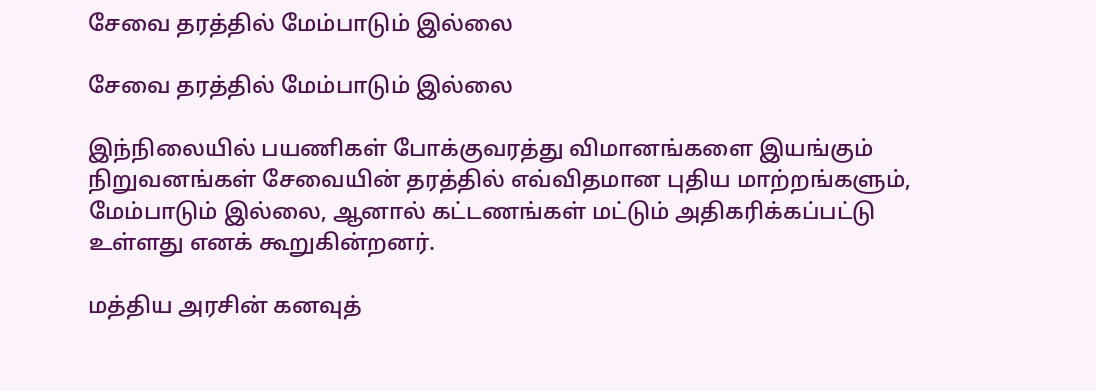சேவை தரத்தில் மேம்பாடும் இல்லை

சேவை தரத்தில் மேம்பாடும் இல்லை

இந்நிலையில் பயணிகள் போக்குவரத்து விமானங்களை இயங்கும் நிறுவனங்கள் சேவையின் தரத்தில் எவ்விதமான புதிய மாற்றங்களும், மேம்பாடும் இல்லை, ஆனால் கட்டணங்கள் மட்டும் அதிகரிக்கப்பட்டு உள்ளது எனக் கூறுகின்றனர்.

மத்திய அரசின் கனவுத்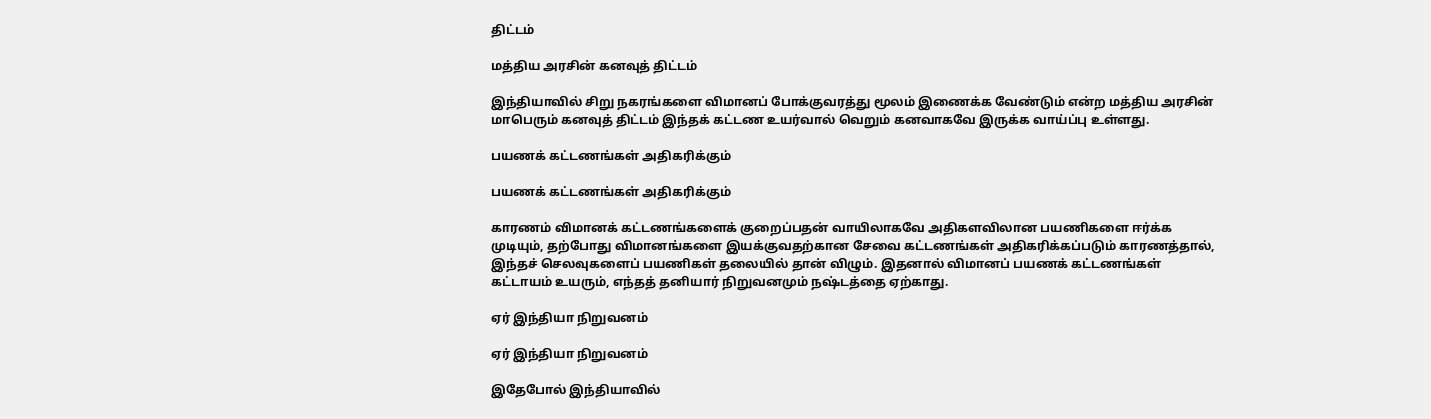திட்டம்

மத்திய அரசின் கனவுத் திட்டம்

இந்தியாவில் சிறு நகரங்களை விமானப் போக்குவரத்து மூலம் இணைக்க வேண்டும் என்ற மத்திய அரசின் மாபெரும் கனவுத் திட்டம் இந்தக் கட்டண உயர்வால் வெறும் கனவாகவே இருக்க வாய்ப்பு உள்ளது.

பயணக் கட்டணங்கள் அதிகரிக்கும்

பயணக் கட்டணங்கள் அதிகரிக்கும்

காரணம் விமானக் கட்டணங்களைக் குறைப்பதன் வாயிலாகவே அதிகளவிலான பயணிகளை ஈர்க்க முடியும், தற்போது விமானங்களை இயக்குவதற்கான சேவை கட்டணங்கள் அதிகரிக்கப்படும் காரணத்தால், இந்தச் செலவுகளைப் பயணிகள் தலையில் தான் விழும். இதனால் விமானப் பயணக் கட்டணங்கள் கட்டாயம் உயரும், எந்தத் தனியார் நிறுவனமும் நஷ்டத்தை ஏற்காது.

ஏர் இந்தியா நிறுவனம்

ஏர் இந்தியா நிறுவனம்

இதேபோல் இந்தியாவில்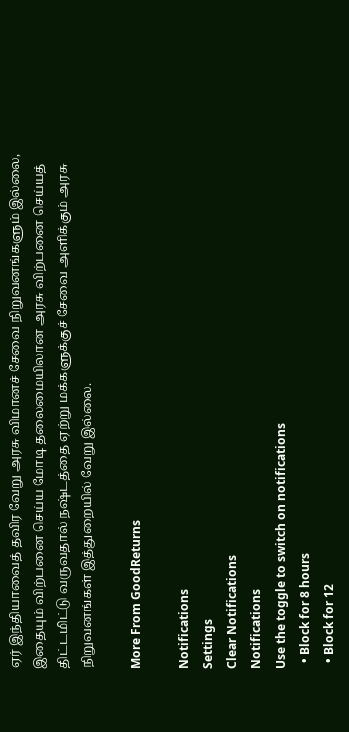ஏர் இந்தியாவைத் தவிர வேறு அரசு விமானச் சேவை நிறுவனங்களும் இல்லை, இதையும் விற்பனை செய்ய மோடி தலைமையிலான அரசு விற்பனை செய்யத் திட்டமிட்டு வருவதால் நஷ்டத்தை ஏற்று மக்களுக்குச் சேவை அளிக்கும் அரசு நிறுவனங்கள் இத்துறையில் வேறு இல்லை.

More From GoodReturns

Notifications
Settings
Clear Notifications
Notifications
Use the toggle to switch on notifications
  • Block for 8 hours
  • Block for 12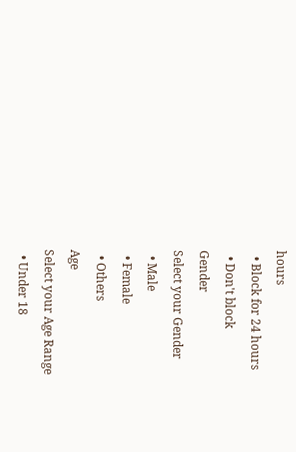hours
  • Block for 24 hours
  • Don't block
Gender
Select your Gender
  • Male
  • Female
  • Others
Age
Select your Age Range
  • Under 18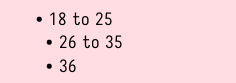• 18 to 25
  • 26 to 35
  • 36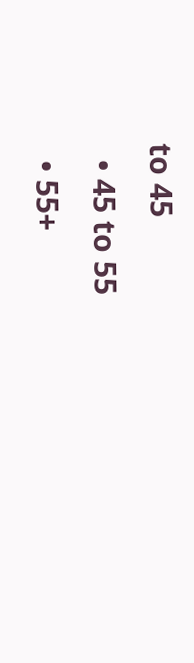to 45
  • 45 to 55
  • 55+